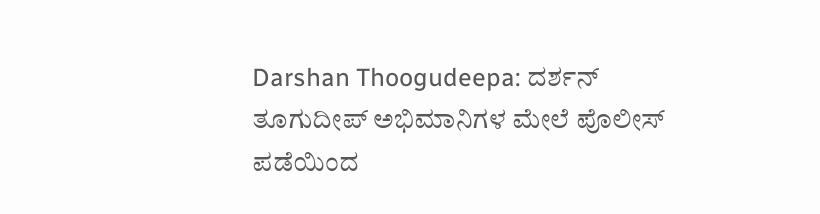Darshan Thoogudeepa: ದರ್ಶನ್ ತೂಗುದೀಪ್ ಅಭಿಮಾನಿಗಳ ಮೇಲೆ ಪೊಲೀಸ್ ಪಡೆಯಿಂದ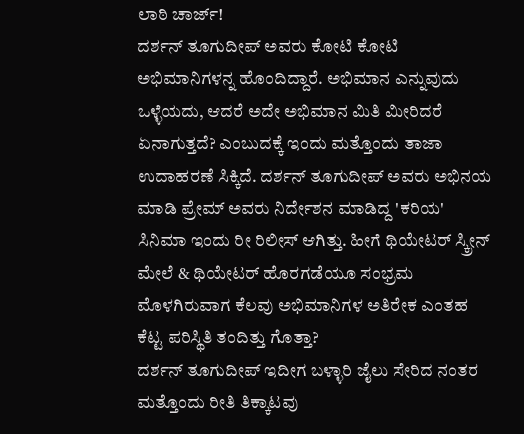ಲಾಠಿ ಚಾರ್ಜ್!
ದರ್ಶನ್ ತೂಗುದೀಪ್ ಅವರು ಕೋಟಿ ಕೋಟಿ ಅಭಿಮಾನಿಗಳನ್ನ ಹೊಂದಿದ್ದಾರೆ. ಅಭಿಮಾನ ಎನ್ನುವುದು ಒಳ್ಳೆಯದು, ಆದರೆ ಅದೇ ಅಭಿಮಾನ ಮಿತಿ ಮೀರಿದರೆ ಏನಾಗುತ್ತದೆ? ಎಂಬುದಕ್ಕೆ ಇಂದು ಮತ್ತೊಂದು ತಾಜಾ ಉದಾಹರಣೆ ಸಿಕ್ಕಿದೆ. ದರ್ಶನ್ ತೂಗುದೀಪ್ ಅವರು ಅಭಿನಯ ಮಾಡಿ ಪ್ರೇಮ್ ಅವರು ನಿರ್ದೇಶನ ಮಾಡಿದ್ದ 'ಕರಿಯ' ಸಿನಿಮಾ ಇಂದು ರೀ ರಿಲೀಸ್ ಆಗಿತ್ತು. ಹೀಗೆ ಥಿಯೇಟರ್ ಸ್ಕ್ರೀನ್ ಮೇಲೆ & ಥಿಯೇಟರ್ ಹೊರಗಡೆಯೂ ಸಂಭ್ರಮ ಮೊಳಗಿರುವಾಗ ಕೆಲವು ಅಭಿಮಾನಿಗಳ ಅತಿರೇಕ ಎಂತಹ ಕೆಟ್ಟ ಪರಿಸ್ಥಿತಿ ತಂದಿತ್ತು ಗೊತ್ತಾ?
ದರ್ಶನ್ ತೂಗುದೀಪ್ ಇದೀಗ ಬಳ್ಳಾರಿ ಜೈಲು ಸೇರಿದ ನಂತರ ಮತ್ತೊಂದು ರೀತಿ ತಿಕ್ಕಾಟವು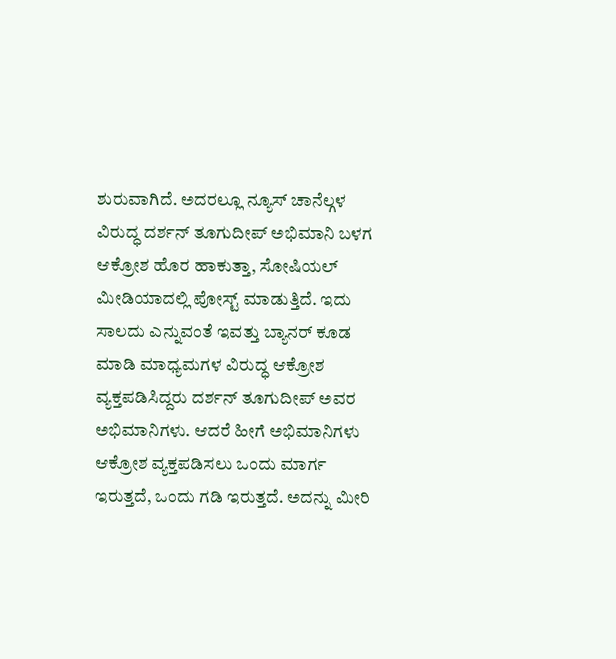ಶುರುವಾಗಿದೆ. ಅದರಲ್ಲೂ ನ್ಯೂಸ್ ಚಾನೆಲ್ಗಳ ವಿರುದ್ಧ ದರ್ಶನ್ ತೂಗುದೀಪ್ ಅಭಿಮಾನಿ ಬಳಗ ಆಕ್ರೋಶ ಹೊರ ಹಾಕುತ್ತಾ, ಸೋಷಿಯಲ್ ಮೀಡಿಯಾದಲ್ಲಿ ಪೋಸ್ಟ್ ಮಾಡುತ್ತಿದೆ. ಇದು ಸಾಲದು ಎನ್ನುವಂತೆ ಇವತ್ತು ಬ್ಯಾನರ್ ಕೂಡ ಮಾಡಿ ಮಾಧ್ಯಮಗಳ ವಿರುದ್ಧ ಆಕ್ರೋಶ ವ್ಯಕ್ತಪಡಿಸಿದ್ದರು ದರ್ಶನ್ ತೂಗುದೀಪ್ ಅವರ ಅಭಿಮಾನಿಗಳು. ಆದರೆ ಹೀಗೆ ಅಭಿಮಾನಿಗಳು ಆಕ್ರೋಶ ವ್ಯಕ್ತಪಡಿಸಲು ಒಂದು ಮಾರ್ಗ ಇರುತ್ತದೆ, ಒಂದು ಗಡಿ ಇರುತ್ತದೆ. ಅದನ್ನು ಮೀರಿ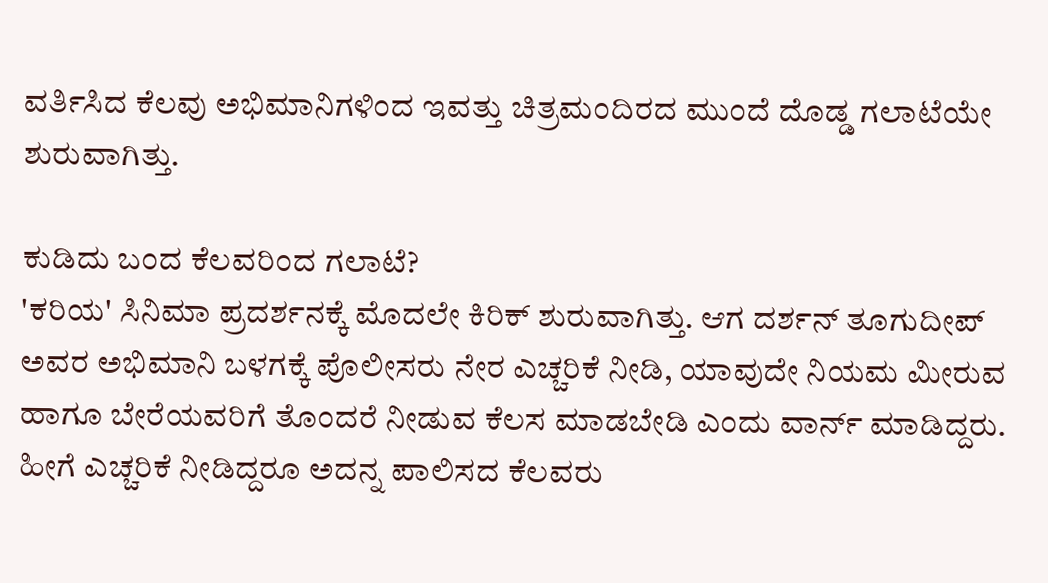ವರ್ತಿಸಿದ ಕೆಲವು ಅಭಿಮಾನಿಗಳಿಂದ ಇವತ್ತು ಚಿತ್ರಮಂದಿರದ ಮುಂದೆ ದೊಡ್ಡ ಗಲಾಟೆಯೇ ಶುರುವಾಗಿತ್ತು.

ಕುಡಿದು ಬಂದ ಕೆಲವರಿಂದ ಗಲಾಟೆ?
'ಕರಿಯ' ಸಿನಿಮಾ ಪ್ರದರ್ಶನಕ್ಕೆ ಮೊದಲೇ ಕಿರಿಕ್ ಶುರುವಾಗಿತ್ತು. ಆಗ ದರ್ಶನ್ ತೂಗುದೀಪ್ ಅವರ ಅಭಿಮಾನಿ ಬಳಗಕ್ಕೆ ಪೊಲೀಸರು ನೇರ ಎಚ್ಚರಿಕೆ ನೀಡಿ, ಯಾವುದೇ ನಿಯಮ ಮೀರುವ ಹಾಗೂ ಬೇರೆಯವರಿಗೆ ತೊಂದರೆ ನೀಡುವ ಕೆಲಸ ಮಾಡಬೇಡಿ ಎಂದು ವಾರ್ನ್ ಮಾಡಿದ್ದರು. ಹೀಗೆ ಎಚ್ಚರಿಕೆ ನೀಡಿದ್ದರೂ ಅದನ್ನ ಪಾಲಿಸದ ಕೆಲವರು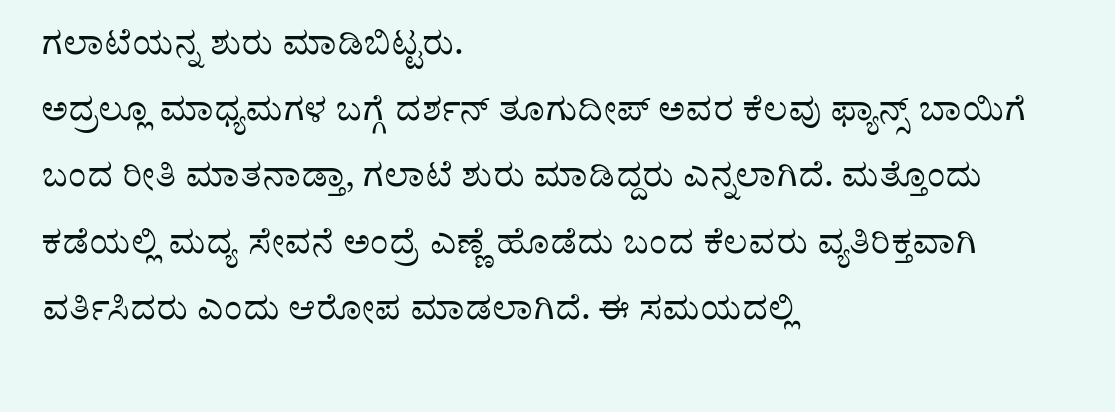ಗಲಾಟೆಯನ್ನ ಶುರು ಮಾಡಿಬಿಟ್ಟರು.
ಅದ್ರಲ್ಲೂ ಮಾಧ್ಯಮಗಳ ಬಗ್ಗೆ ದರ್ಶನ್ ತೂಗುದೀಪ್ ಅವರ ಕೆಲವು ಫ್ಯಾನ್ಸ್ ಬಾಯಿಗೆ ಬಂದ ರೀತಿ ಮಾತನಾಡ್ತಾ, ಗಲಾಟೆ ಶುರು ಮಾಡಿದ್ದರು ಎನ್ನಲಾಗಿದೆ. ಮತ್ತೊಂದು ಕಡೆಯಲ್ಲಿ ಮದ್ಯ ಸೇವನೆ ಅಂದ್ರೆ ಎಣ್ಣೆ ಹೊಡೆದು ಬಂದ ಕೆಲವರು ವ್ಯತಿರಿಕ್ತವಾಗಿ ವರ್ತಿಸಿದರು ಎಂದು ಆರೋಪ ಮಾಡಲಾಗಿದೆ. ಈ ಸಮಯದಲ್ಲಿ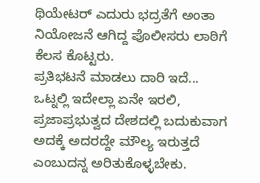ಥಿಯೇಟರ್ ಎದುರು ಭದ್ರತೆಗೆ ಅಂತಾ ನಿಯೋಜನೆ ಆಗಿದ್ದ ಪೊಲೀಸರು ಲಾಠಿಗೆ ಕೆಲಸ ಕೊಟ್ಟರು.
ಪ್ರತಿಭಟನೆ ಮಾಡಲು ದಾರಿ ಇದೆ...
ಒಟ್ನಲ್ಲಿ ಇದೇಲ್ಲಾ ಏನೇ ಇರಲಿ, ಪ್ರಜಾಪ್ರಭುತ್ವದ ದೇಶದಲ್ಲಿ ಬದುಕುವಾಗ ಅದಕ್ಕೆ ಅದರದ್ದೇ ಮೌಲ್ಯ ಇರುತ್ತದೆ ಎಂಬುದನ್ನ ಅರಿತುಕೊಳ್ಳಬೇಕು.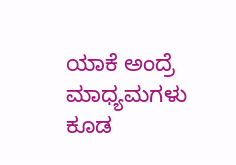ಯಾಕೆ ಅಂದ್ರೆ ಮಾಧ್ಯಮಗಳು ಕೂಡ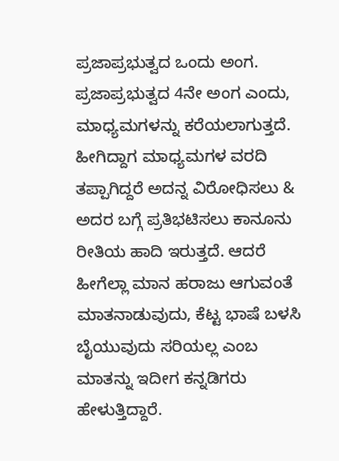ಪ್ರಜಾಪ್ರಭುತ್ವದ ಒಂದು ಅಂಗ. ಪ್ರಜಾಪ್ರಭುತ್ವದ 4ನೇ ಅಂಗ ಎಂದು, ಮಾಧ್ಯಮಗಳನ್ನು ಕರೆಯಲಾಗುತ್ತದೆ. ಹೀಗಿದ್ದಾಗ ಮಾಧ್ಯಮಗಳ ವರದಿ ತಪ್ಪಾಗಿದ್ದರೆ ಅದನ್ನ ವಿರೋಧಿಸಲು & ಅದರ ಬಗ್ಗೆ ಪ್ರತಿಭಟಿಸಲು ಕಾನೂನು ರೀತಿಯ ಹಾದಿ ಇರುತ್ತದೆ. ಆದರೆ ಹೀಗೆಲ್ಲಾ ಮಾನ ಹರಾಜು ಆಗುವಂತೆ ಮಾತನಾಡುವುದು, ಕೆಟ್ಟ ಭಾಷೆ ಬಳಸಿ ಬೈಯುವುದು ಸರಿಯಲ್ಲ ಎಂಬ ಮಾತನ್ನು ಇದೀಗ ಕನ್ನಡಿಗರು ಹೇಳುತ್ತಿದ್ದಾರೆ.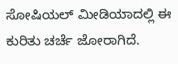ಸೋಷಿಯಲ್ ಮೀಡಿಯಾದಲ್ಲಿ ಈ ಕುರಿತು ಚರ್ಚೆ ಜೋರಾಗಿದೆ.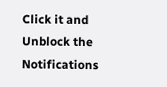Click it and Unblock the Notifications